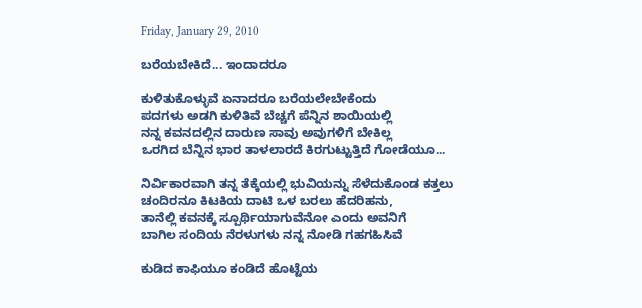Friday, January 29, 2010

ಬರೆಯಬೇಕಿದೆ... ಇಂದಾದರೂ

ಕುಳಿತುಕೊಳ್ಳುವೆ ಏನಾದರೂ ಬರೆಯಲೇಬೇಕೆಂದು
ಪದಗಳು ಅಡಗಿ ಕುಳಿತಿವೆ ಬೆಚ್ಚಗೆ ಪೆನ್ನಿನ ಶಾಯಿಯಲ್ಲಿ
ನನ್ನ ಕವನದಲ್ಲಿನ ದಾರುಣ ಸಾವು ಅವುಗಳಿಗೆ ಬೇಕಿಲ್ಲ
ಒರಗಿದ ಬೆನ್ನಿನ ಭಾರ ತಾಳಲಾರದೆ ಕಿರಗುಟ್ಟುತ್ತಿದೆ ಗೋಡೆಯೂ...

ನಿರ್ವಿಕಾರವಾಗಿ ತನ್ನ ತೆಕ್ಕೆಯಲ್ಲಿ ಭುವಿಯನ್ನು ಸೆಳೆದುಕೊಂಡ ಕತ್ತಲು
ಚಂದಿರನೂ ಕಿಟಕಿಯ ದಾಟಿ ಒಳ ಬರಲು ಹೆದರಿಹನು,
ತಾನೆಲ್ಲಿ ಕವನಕ್ಕೆ ಸ್ಪೂರ್ಥಿಯಾಗುವೆನೋ ಎಂದು ಅವನಿಗೆ
ಬಾಗಿಲ ಸಂದಿಯ ನೆರಳುಗಳು ನನ್ನ ನೋಡಿ ಗಹಗಹಿಸಿವೆ

ಕುಡಿದ ಕಾಫಿಯೂ ಕಂಡಿದೆ ಹೊಟ್ಟೆಯ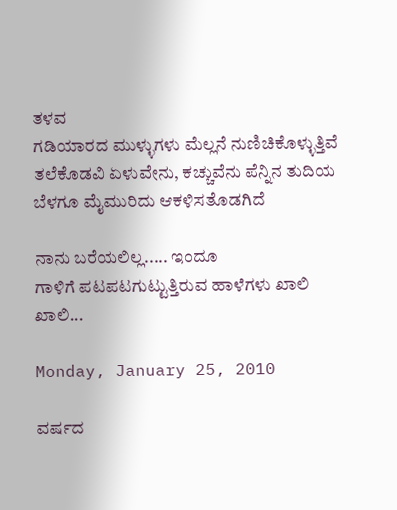ತಳವ
ಗಡಿಯಾರದ ಮುಳ್ಳುಗಳು ಮೆಲ್ಲನೆ ನುಣಿಚಿಕೊಳ್ಳುತ್ತಿವೆ
ತಲೆಕೊಡವಿ ಏಳುವೇನು, ಕಚ್ಚುವೆನು ಪೆನ್ನಿನ ತುದಿಯ
ಬೆಳಗೂ ಮೈಮುರಿದು ಆಕಳಿಸತೊಡಗಿದೆ

ನಾನು ಬರೆಯಲಿಲ್ಲ..... ಇಂದೂ
ಗಾಳಿಗೆ ಪಟಪಟಗುಟ್ಟುತ್ತಿರುವ ಹಾಳೆಗಳು ಖಾಲಿ ಖಾಲಿ...

Monday, January 25, 2010

ವರ್ಷದ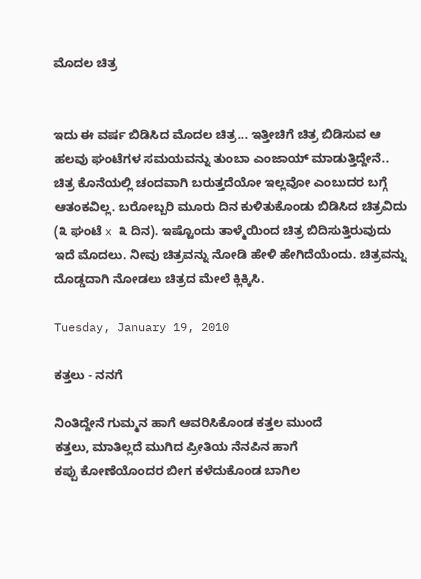ಮೊದಲ ಚಿತ್ರ


ಇದು ಈ ವರ್ಷ ಬಿಡಿಸಿದ ಮೊದಲ ಚಿತ್ರ... ಇತ್ತೀಚಿಗೆ ಚಿತ್ರ ಬಿಡಿಸುವ ಆ ಹಲವು ಘಂಟೆಗಳ ಸಮಯವನ್ನು ತುಂಬಾ ಎಂಜಾಯ್ ಮಾಡುತ್ತಿದ್ದೇನೆ.. ಚಿತ್ರ ಕೊನೆಯಲ್ಲಿ ಚಂದವಾಗಿ ಬರುತ್ತದೆಯೋ ಇಲ್ಲವೋ ಎಂಬುದರ ಬಗ್ಗೆ ಆತಂಕವಿಲ್ಲ. ಬರೋಬ್ಬರಿ ಮೂರು ದಿನ ಕುಳಿತುಕೊಂಡು ಬಿಡಿಸಿದ ಚಿತ್ರವಿದು (೩ ಘಂಟೆ x ೩ ದಿನ). ಇಷ್ಟೊಂದು ತಾಳ್ಮೆಯಿಂದ ಚಿತ್ರ ಬಿದಿಸುತ್ತಿರುವುದು ಇದೆ ಮೊದಲು. ನೀವು ಚಿತ್ರವನ್ನು ನೋಡಿ ಹೇಳಿ ಹೇಗಿದೆಯೆಂದು. ಚಿತ್ರವನ್ನು ದೊಡ್ಡದಾಗಿ ನೋಡಲು ಚಿತ್ರದ ಮೇಲೆ ಕ್ಲಿಕ್ಕಿಸಿ.

Tuesday, January 19, 2010

ಕತ್ತಲು - ನನಗೆ

ನಿಂತಿದ್ದೇನೆ ಗುಮ್ಮನ ಹಾಗೆ ಆವರಿಸಿಕೊಂಡ ಕತ್ತಲ ಮುಂದೆ
ಕತ್ತಲು, ಮಾತಿಲ್ಲದೆ ಮುಗಿದ ಪ್ರೀತಿಯ ನೆನಪಿನ ಹಾಗೆ
ಕಪ್ಪು ಕೋಣೆಯೊಂದರ ಬೀಗ ಕಳೆದುಕೊಂಡ ಬಾಗಿಲ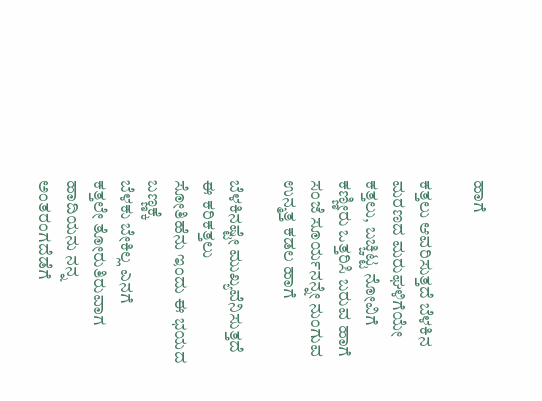ಹಾಗೆ

ಕತ್ತಲು ಆವರಿಸುತ್ತದೆ ಬೆಳಕಿನ ಮರಣದ ಮರುಘಳಿಗೆಯೇ
ಕತ್ತಲು, ಬಚ್ಚಿಟ್ಟ ನೋವಿಗೆ ಕಣ್ಣೀರು ಒತ್ತರಿಸಿ ಬರುವ ಹಾಗೆ
ಸಂಜೆ ಸೂರ್ಯನನ್ನೇ ನುಂಗುವ ಉನ್ಮತ್ತ ಕಡಲ ಹಾಗೆ

ಬೆಳಕಿನಷ್ಟೇ ಮುಖ್ಯವೆನಿಸುತ್ತದೆ ಈ ಕರಿಕತ್ತಲು
ಸೋತಿಹೆನು ಇಂದು ಈ ಭಯದ ಬಣ್ಣಕ್ಕೆ
ಬೆಳಕು ಬೇಕಿಲ್ಲ ಎನಗೆ
ಕತ್ತಲೇ ತೋರುತಿರುವಾಗ ಹಾದಿಯನು ನನ್ನ ಅಂತರಂಗದೆಡೆಗೆ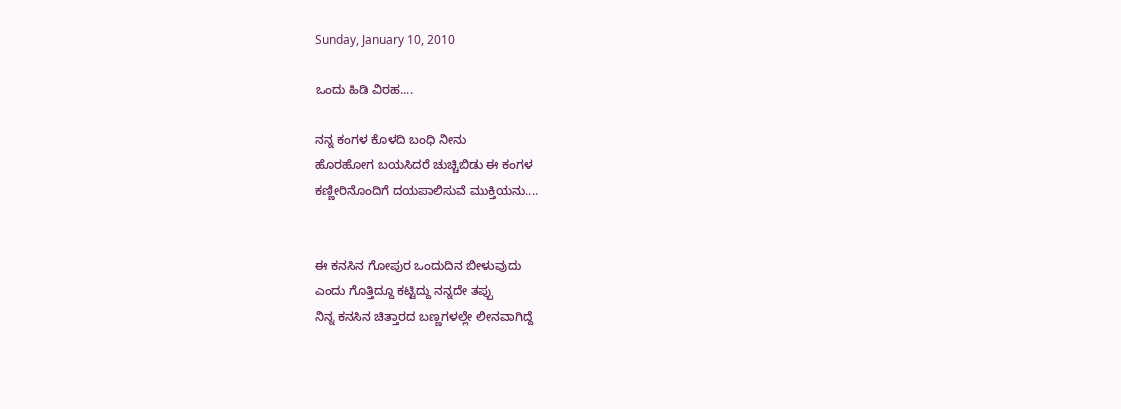Sunday, January 10, 2010

ಒಂದು ಹಿಡಿ ವಿರಹ....

ನನ್ನ ಕಂಗಳ ಕೊಳದಿ ಬಂಧಿ ನೀನು
ಹೊರಹೋಗ ಬಯಸಿದರೆ ಚುಚ್ಚಿಬಿಡು ಈ ಕಂಗಳ
ಕಣ್ಣೀರಿನೊಂದಿಗೆ ದಯಪಾಲಿಸುವೆ ಮುಕ್ತಿಯನು....


ಈ ಕನಸಿನ ಗೋಪುರ ಒಂದುದಿನ ಬೀಳುವುದು
ಎಂದು ಗೊತ್ತಿದ್ದೂ ಕಟ್ಟಿದ್ದು ನನ್ನದೇ ತಪ್ಪು
ನಿನ್ನ ಕನಸಿನ ಚಿತ್ತಾರದ ಬಣ್ಣಗಳಲ್ಲೇ ಲೀನವಾಗಿದ್ದೆ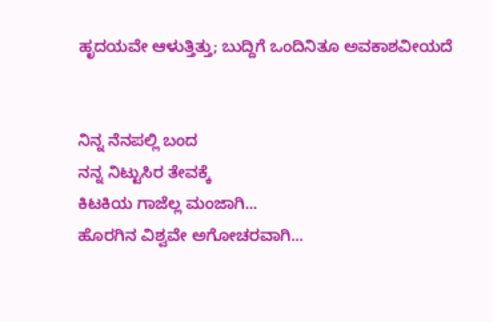ಹೃದಯವೇ ಆಳುತ್ತಿತ್ತು; ಬುದ್ದಿಗೆ ಒಂದಿನಿತೂ ಅವಕಾಶವೀಯದೆ


ನಿನ್ನ ನೆನಪಲ್ಲಿ ಬಂದ
ನನ್ನ ನಿಟ್ಟುಸಿರ ತೇವಕ್ಕೆ
ಕಿಟಕಿಯ ಗಾಜೆಲ್ಲ ಮಂಜಾಗಿ...
ಹೊರಗಿನ ವಿಶ್ವವೇ ಅಗೋಚರವಾಗಿ...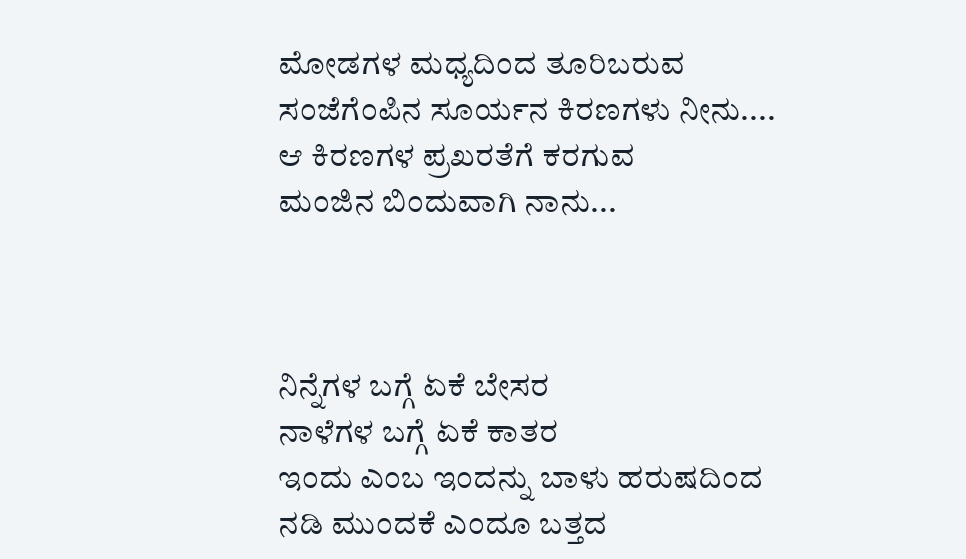ಮೋಡಗಳ ಮಧ್ಯದಿಂದ ತೂರಿಬರುವ
ಸಂಜೆಗೆಂಪಿನ ಸೂರ್ಯನ ಕಿರಣಗಳು ನೀನು....
ಆ ಕಿರಣಗಳ ಪ್ರಖರತೆಗೆ ಕರಗುವ
ಮಂಜಿನ ಬಿಂದುವಾಗಿ ನಾನು...



ನಿನ್ನೆಗಳ ಬಗ್ಗೆ ಏಕೆ ಬೇಸರ
ನಾಳೆಗಳ ಬಗ್ಗೆ ಏಕೆ ಕಾತರ
ಇಂದು ಎಂಬ ಇಂದನ್ನು ಬಾಳು ಹರುಷದಿಂದ
ನಡಿ ಮುಂದಕೆ ಎಂದೂ ಬತ್ತದ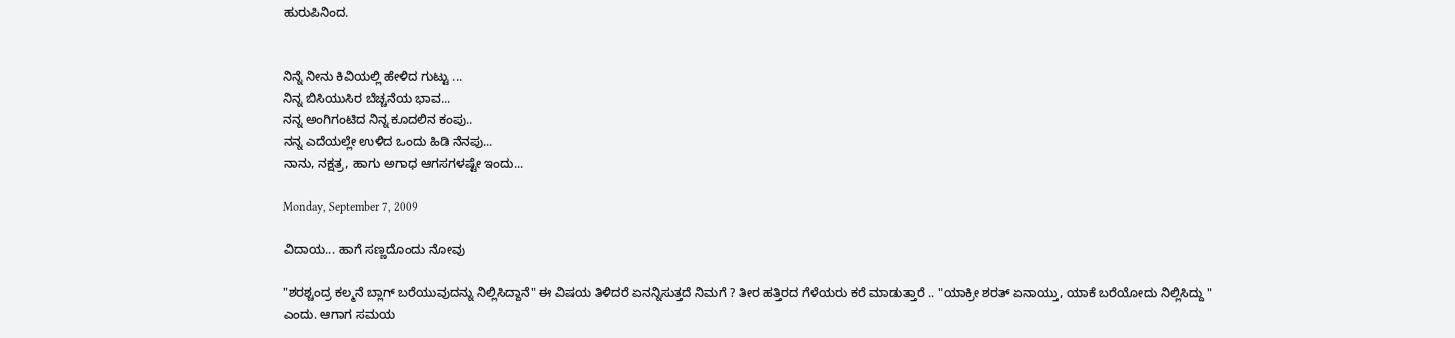ಹುರುಪಿನಿಂದ.


ನಿನ್ನೆ ನೀನು ಕಿವಿಯಲ್ಲಿ ಹೇಳಿದ ಗುಟ್ಟು ...
ನಿನ್ನ ಬಿಸಿಯುಸಿರ ಬೆಚ್ಚನೆಯ ಭಾವ...
ನನ್ನ ಅಂಗಿಗಂಟಿದ ನಿನ್ನ ಕೂದಲಿನ ಕಂಪು..
ನನ್ನ ಎದೆಯಲ್ಲೇ ಉಳಿದ ಒಂದು ಹಿಡಿ ನೆನಪು...
ನಾನು, ನಕ್ಷತ್ರ, ಹಾಗು ಅಗಾಧ ಆಗಸಗಳಷ್ಟೇ ಇಂದು...

Monday, September 7, 2009

ವಿದಾಯ... ಹಾಗೆ ಸಣ್ಣದೊಂದು ನೋವು

"ಶರಶ್ಚಂದ್ರ ಕಲ್ಮನೆ ಬ್ಲಾಗ್ ಬರೆಯುವುದನ್ನು ನಿಲ್ಲಿಸಿದ್ದಾನೆ" ಈ ವಿಷಯ ತಿಳಿದರೆ ಏನನ್ನಿಸುತ್ತದೆ ನಿಮಗೆ ? ತೀರ ಹತ್ತಿರದ ಗೆಳೆಯರು ಕರೆ ಮಾಡುತ್ತಾರೆ .. "ಯಾಕ್ರೀ ಶರತ್ ಏನಾಯ್ತು, ಯಾಕೆ ಬರೆಯೋದು ನಿಲ್ಲಿಸಿದ್ದು " ಎಂದು. ಆಗಾಗ ಸಮಯ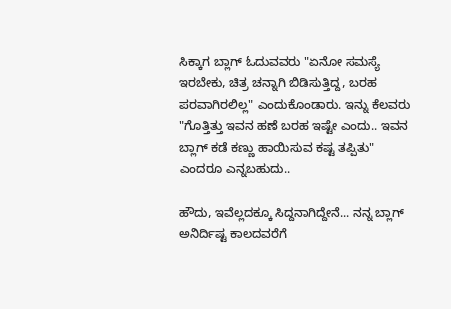ಸಿಕ್ಕಾಗ ಬ್ಲಾಗ್ ಓದುವವರು "ಏನೋ ಸಮಸ್ಯೆ ಇರಬೇಕು, ಚಿತ್ರ ಚನ್ನಾಗಿ ಬಿಡಿಸುತ್ತಿದ್ದ, ಬರಹ ಪರವಾಗಿರಲಿಲ್ಲ" ಎಂದುಕೊಂಡಾರು. ಇನ್ನು ಕೆಲವರು "ಗೊತ್ತಿತ್ತು ಇವನ ಹಣೆ ಬರಹ ಇಷ್ಟೇ ಎಂದು.. ಇವನ ಬ್ಲಾಗ್ ಕಡೆ ಕಣ್ಣು ಹಾಯಿಸುವ ಕಷ್ಟ ತಪ್ಪಿತು" ಎಂದರೂ ಎನ್ನಬಹುದು..

ಹೌದು, ಇವೆಲ್ಲದಕ್ಕೂ ಸಿದ್ದನಾಗಿದ್ದೇನೆ... ನನ್ನ ಬ್ಲಾಗ್ ಅನಿರ್ದಿಷ್ಟ ಕಾಲದವರೆಗೆ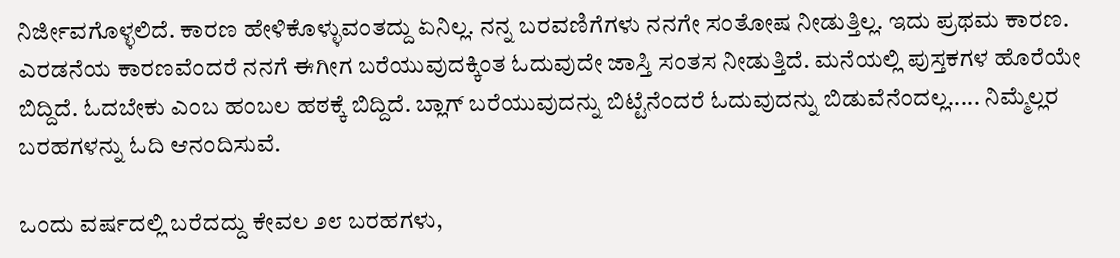ನಿರ್ಜೀವಗೊಳ್ಳಲಿದೆ. ಕಾರಣ ಹೇಳಿಕೊಳ್ಳುವಂತದ್ದು ಏನಿಲ್ಲ. ನನ್ನ ಬರವಣಿಗೆಗಳು ನನಗೇ ಸಂತೋಷ ನೀಡುತ್ತಿಲ್ಲ. ಇದು ಪ್ರಥಮ ಕಾರಣ. ಎರಡನೆಯ ಕಾರಣವೆಂದರೆ ನನಗೆ ಈಗೀಗ ಬರೆಯುವುದಕ್ಕಿಂತ ಓದುವುದೇ ಜಾಸ್ತಿ ಸಂತಸ ನೀಡುತ್ತಿದೆ. ಮನೆಯಲ್ಲಿ ಪುಸ್ತಕಗಳ ಹೊರೆಯೇ ಬಿದ್ದಿದೆ. ಓದಬೇಕು ಎಂಬ ಹಂಬಲ ಹಠಕ್ಕೆ ಬಿದ್ದಿದೆ. ಬ್ಲಾಗ್ ಬರೆಯುವುದನ್ನು ಬಿಟ್ಟೆನೆಂದರೆ ಓದುವುದನ್ನು ಬಿಡುವೆನೆಂದಲ್ಲ..... ನಿಮ್ಮೆಲ್ಲರ ಬರಹಗಳನ್ನು ಓದಿ ಆನಂದಿಸುವೆ.

ಒಂದು ವರ್ಷದಲ್ಲಿ ಬರೆದದ್ದು ಕೇವಲ ೨೮ ಬರಹಗಳು,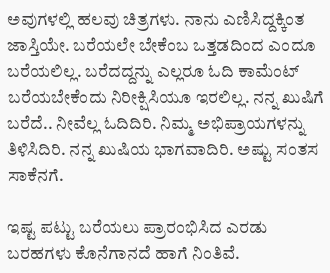ಅವುಗಳಲ್ಲಿ ಹಲವು ಚಿತ್ರಗಳು. ನಾನು ಎಣಿಸಿದ್ದಕ್ಕಿಂತ ಜಾಸ್ತಿಯೇ. ಬರೆಯಲೇ ಬೇಕೆಂಬ ಒತ್ತಡದಿಂದ ಎಂದೂ ಬರೆಯಲಿಲ್ಲ. ಬರೆದದ್ದನ್ನು ಎಲ್ಲರೂ ಓದಿ ಕಾಮೆಂಟ್ ಬರೆಯಬೇಕೆಂದು ನಿರೀಕ್ಷಿಸಿಯೂ ಇರಲಿಲ್ಲ. ನನ್ನ ಖುಷಿಗೆ ಬರೆದೆ.. ನೀವೆಲ್ಲ ಓದಿದಿರಿ. ನಿಮ್ಮ ಅಭಿಪ್ರಾಯಗಳನ್ನು ತಿಳಿಸಿದಿರಿ. ನನ್ನ ಖುಷಿಯ ಭಾಗವಾದಿರಿ. ಅಷ್ಟು ಸಂತಸ ಸಾಕೆನಗೆ.

ಇಷ್ಟ ಪಟ್ಟು ಬರೆಯಲು ಪ್ರಾರಂಭಿಸಿದ ಎರಡು ಬರಹಗಳು ಕೊನೆಗಾನದೆ ಹಾಗೆ ನಿಂತಿವೆ.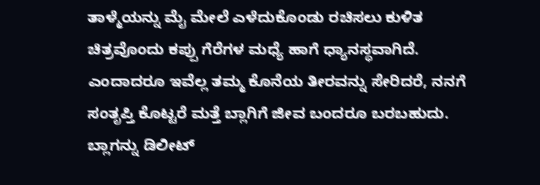ತಾಳ್ಮೆಯನ್ನು ಮೈ ಮೇಲೆ ಎಳೆದುಕೊಂಡು ರಚಿಸಲು ಕುಳಿತ ಚಿತ್ರವೊಂದು ಕಪ್ಪು ಗೆರೆಗಳ ಮಧ್ಯೆ ಹಾಗೆ ಧ್ಯಾನಸ್ಥವಾಗಿದೆ. ಎಂದಾದರೂ ಇವೆಲ್ಲ ತಮ್ಮ ಕೊನೆಯ ತೀರವನ್ನು ಸೇರಿದರೆ, ನನಗೆ ಸಂತೃಪ್ತಿ ಕೊಟ್ಟರೆ ಮತ್ತೆ ಬ್ಲಾಗಿಗೆ ಜೀವ ಬಂದರೂ ಬರಬಹುದು. ಬ್ಲಾಗನ್ನು ಡಿಲೀಟ್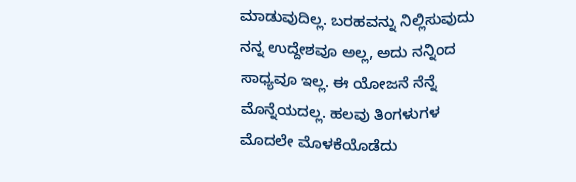ಮಾಡುವುದಿಲ್ಲ. ಬರಹವನ್ನು ನಿಲ್ಲಿಸುವುದು ನನ್ನ ಉದ್ದೇಶವೂ ಅಲ್ಲ, ಅದು ನನ್ನಿಂದ ಸಾಧ್ಯವೂ ಇಲ್ಲ. ಈ ಯೋಜನೆ ನೆನ್ನೆ ಮೊನ್ನೆಯದಲ್ಲ. ಹಲವು ತಿಂಗಳುಗಳ ಮೊದಲೇ ಮೊಳಕೆಯೊಡೆದು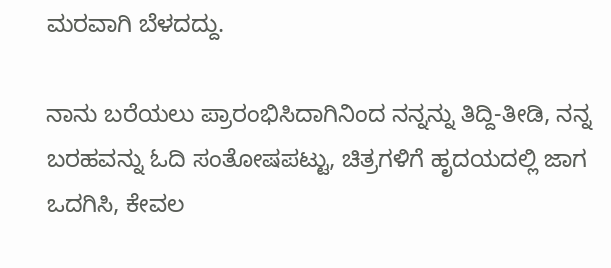ಮರವಾಗಿ ಬೆಳದದ್ದು.

ನಾನು ಬರೆಯಲು ಪ್ರಾರಂಭಿಸಿದಾಗಿನಿಂದ ನನ್ನನ್ನು ತಿದ್ದಿ-ತೀಡಿ, ನನ್ನ ಬರಹವನ್ನು ಓದಿ ಸಂತೋಷಪಟ್ಟು, ಚಿತ್ರಗಳಿಗೆ ಹೃದಯದಲ್ಲಿ ಜಾಗ ಒದಗಿಸಿ, ಕೇವಲ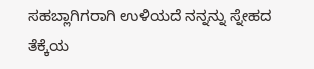ಸಹಬ್ಲಾಗಿಗರಾಗಿ ಉಳಿಯದೆ ನನ್ನನ್ನು ಸ್ನೇಹದ ತೆಕ್ಕೆಯ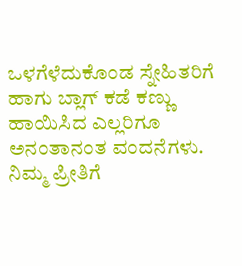ಒಳಗೆಳೆದುಕೊಂಡ ಸ್ನೇಹಿತರಿಗೆ ಹಾಗು ಬ್ಲಾಗ್ ಕಡೆ ಕಣ್ಣು ಹಾಯಿಸಿದ ಎಲ್ಲರಿಗೂ ಅನಂತಾನಂತ ವಂದನೆಗಳು. ನಿಮ್ಮ ಪ್ರೀತಿಗೆ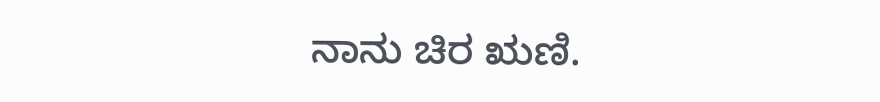ನಾನು ಚಿರ ಋಣಿ.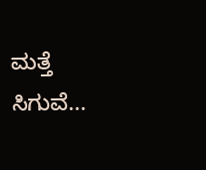ಮತ್ತೆ ಸಿಗುವೆ...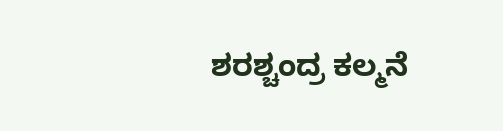ಶರಶ್ಚಂದ್ರ ಕಲ್ಮನೆ